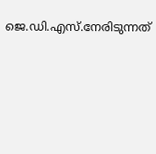ജെ.ഡി.എസ്.നേരിടുന്നത്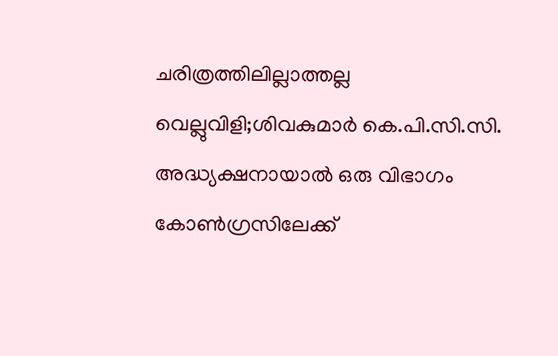ചരിത്രത്തിലില്ലാത്തല്ല വെല്ലുവിളി;ശിവകുമാർ കെ.പി.സി.സി. അദ്ധ്യക്ഷനായാൽ ഒരു വിഭാഗം കോൺഗ്രസിലേക്ക്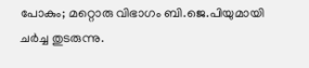പോകും; മറ്റൊരു വിഭാഗം ബി.ജെ.പിയുമായി ചർച്ച തുടരുന്നു.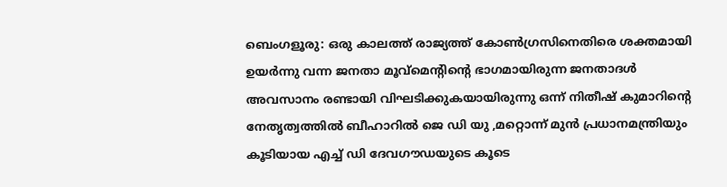ബെംഗളൂരു: ഒരു കാലത്ത് രാജ്യത്ത് കോൺഗ്രസിനെതിരെ ശക്തമായി ഉയർന്നു വന്ന ജനതാ മൂവ്മെന്റിന്റെ ഭാഗമായിരുന്ന ജനതാദൾ അവസാനം രണ്ടായി വിഘടിക്കുകയായിരുന്നു ഒന്ന് നിതീഷ് കുമാറിന്റെ നേതൃത്വത്തിൽ ബീഹാറിൽ ജെ ഡി യു ,മറ്റൊന്ന് മുൻ പ്രധാനമന്ത്രിയും കൂടിയായ എച്ച് ഡി ദേവഗൗഡയുടെ കൂടെ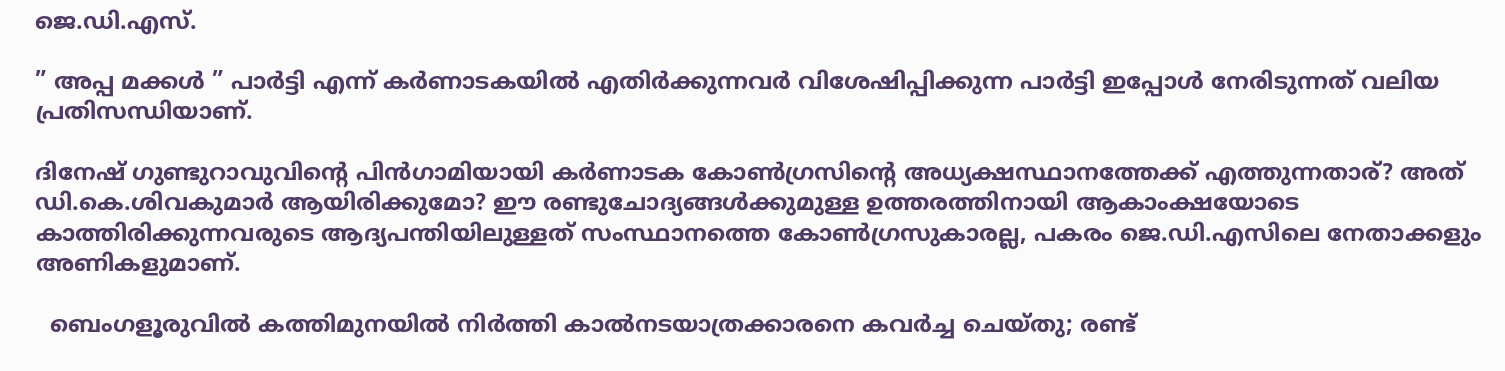ജെ.ഡി.എസ്.

” അപ്പ മക്കൾ ” പാർട്ടി എന്ന് കർണാടകയിൽ എതിർക്കുന്നവർ വിശേഷിപ്പിക്കുന്ന പാർട്ടി ഇപ്പോൾ നേരിടുന്നത് വലിയ പ്രതിസന്ധിയാണ്.

ദിനേഷ് ഗുണ്ടുറാവുവിന്റെ പിൻഗാമിയായി കർണാടക കോൺഗ്രസിന്റെ അധ്യക്ഷസ്ഥാനത്തേക്ക് എത്തുന്നതാര്? അത് ഡി.കെ.ശിവകുമാർ ആയിരിക്കുമോ? ഈ രണ്ടുചോദ്യങ്ങൾക്കുമുള്ള ഉത്തരത്തിനായി ആകാംക്ഷയോടെ കാത്തിരിക്കുന്നവരുടെ ആദ്യപന്തിയിലുള്ളത് സംസ്ഥാനത്തെ കോൺഗ്രസുകാരല്ല, പകരം ജെ.ഡി.എസിലെ നേതാക്കളും അണികളുമാണ്.

  ബെംഗളൂരുവിൽ കത്തിമുനയിൽ നിർത്തി കാൽനടയാത്രക്കാരനെ കവർച്ച ചെയ്തു; രണ്ട്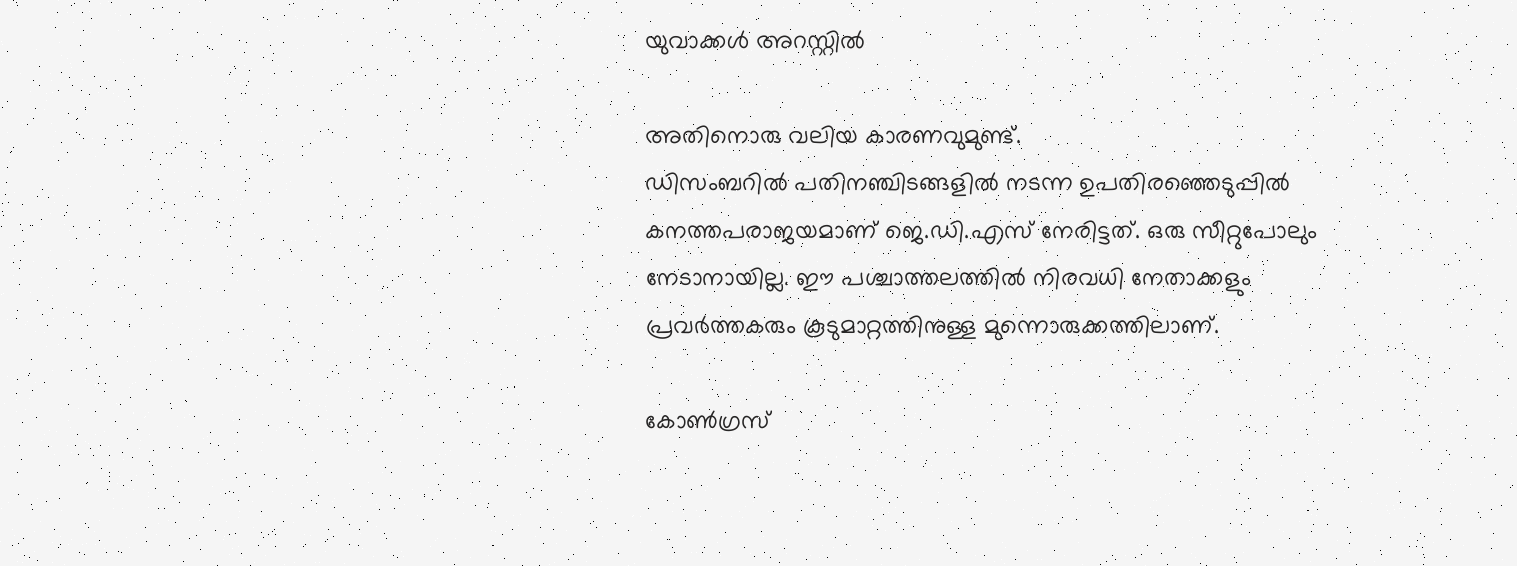യുവാക്കൾ അറസ്റ്റിൽ

അതിനൊരു വലിയ കാരണവുമുണ്ട്.
ഡിസംബറിൽ പതിനഞ്ചിടങ്ങളിൽ നടന്ന ഉപതിരഞ്ഞെടുപ്പിൽ കനത്തപരാജയമാണ് ജെ.ഡി.എസ് നേരിട്ടത്. ഒരു സീറ്റുപോലും നേടാനായില്ല. ഈ പശ്ചാത്തലത്തിൽ നിരവധി നേതാക്കളും പ്രവർത്തകരും കൂടുമാറ്റത്തിനുള്ള മുന്നൊരുക്കത്തിലാണ്.

കോൺഗ്രസ്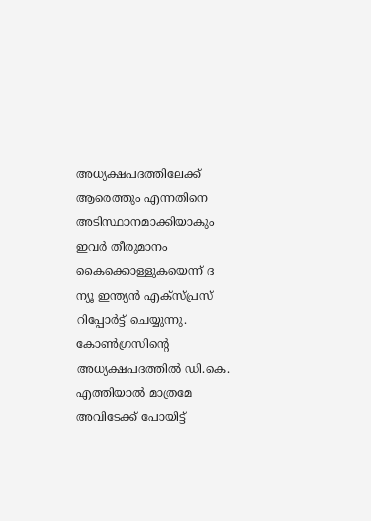അധ്യക്ഷപദത്തിലേക്ക് ആരെത്തും എന്നതിനെ അടിസ്ഥാനമാക്കിയാകും ഇവർ തീരുമാനം കൈക്കൊള്ളുകയെന്ന് ദ ന്യൂ ഇന്ത്യൻ എക്സ്പ്രസ് റിപ്പോർട്ട് ചെയ്യുന്നു.
കോൺഗ്രസിന്റെ അധ്യക്ഷപദത്തിൽ ഡി.കെ. എത്തിയാൽ മാത്രമേ അവിടേക്ക് പോയിട്ട്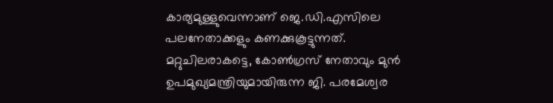കാര്യമുള്ളുവെന്നാണ് ജെ.ഡി.എസിലെ പലനേതാക്കളും കണക്കുകൂട്ടുന്നത്. മറ്റുചിലരാകട്ടെ, കോൺഗ്രസ് നേതാവും മുൻ ഉപമുഖ്യമന്ത്രിയുമായിരുന്ന ജി. പരമേശ്വര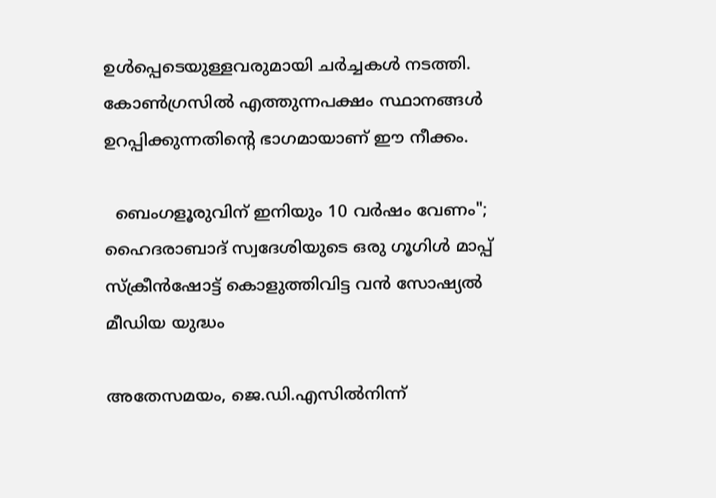ഉൾപ്പെടെയുള്ളവരുമായി ചർച്ചകൾ നടത്തി. കോൺഗ്രസിൽ എത്തുന്നപക്ഷം സ്ഥാനങ്ങൾ ഉറപ്പിക്കുന്നതിന്റെ ഭാഗമായാണ് ഈ നീക്കം.

  ബെംഗളൂരുവിന് ഇനിയും 10 വർഷം വേണം"; ഹൈദരാബാദ് സ്വദേശിയുടെ ഒരു ഗൂഗിൾ മാപ്പ് സ്ക്രീൻഷോട്ട് കൊളുത്തിവിട്ട വൻ സോഷ്യൽ മീഡിയ യുദ്ധം

അതേസമയം, ജെ.ഡി.എസിൽനിന്ന്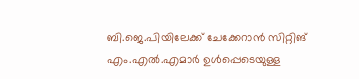ബി.ജെ.പിയിലേക്ക് ചേക്കേറാൻ സിറ്റിങ് എം.എൽ.എമാർ ഉൾപ്പെടെയുള്ള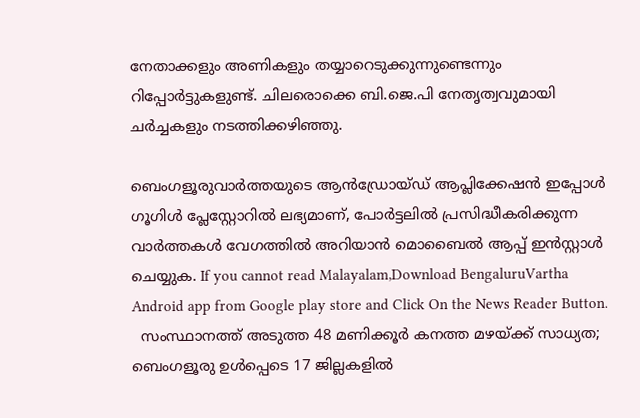നേതാക്കളും അണികളും തയ്യാറെടുക്കുന്നുണ്ടെന്നും റിപ്പോർട്ടുകളുണ്ട്. ചിലരൊക്കെ ബി.ജെ.പി നേതൃത്വവുമായി ചർച്ചകളും നടത്തിക്കഴിഞ്ഞു.

ബെംഗളൂരുവാർത്തയുടെ ആൻഡ്രോയ്ഡ് ആപ്ലിക്കേഷൻ ഇപ്പോൾ ഗൂഗിൾ പ്ലേസ്റ്റോറിൽ ലഭ്യമാണ്, പോർട്ടലിൽ പ്രസിദ്ധീകരിക്കുന്ന വാർത്തകൾ വേഗത്തിൽ അറിയാൻ മൊബൈൽ ആപ്പ് ഇൻസ്റ്റാൾ ചെയ്യുക. If you cannot read Malayalam,Download BengaluruVartha Android app from Google play store and Click On the News Reader Button.
  സംസ്ഥാനത്ത് അടുത്ത 48 മണിക്കൂർ കനത്ത മഴയ്ക്ക് സാധ്യത; ബെംഗളൂരു ഉൾപ്പെടെ 17 ജില്ലകളിൽ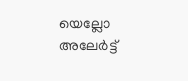യെല്ലോ അലേർട്ട്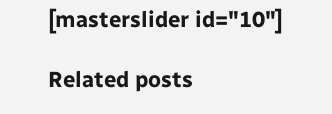[masterslider id="10"]

Related posts